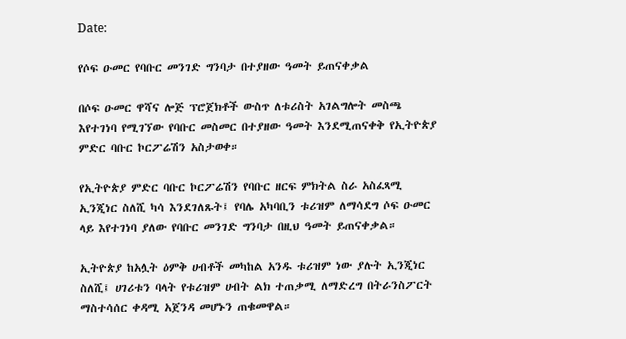Date:

የሶፍ ዑመር የባቡር መንገድ ግንባታ በተያዘው ዓመት ይጠናቀቃል

በሶፍ ዑመር ዋሻና ሎጅ ፕሮጀክቶች ውስጥ ለቱሪስት አገልግሎት መስጫ እየተገነባ የሚገኘው የባቡር መስመር በተያዘው ዓመት እንደሚጠናቀቅ የኢትዮጵያ ምድር ባቡር ኮርፖሬሽን አስታወቀ።

የኢትዮጵያ ምድር ባቡር ኮርፖሬሽን የባቡር ዘርፍ ምክትል ስራ አስፈጻሚ ኢንጂነር ስለሺ ካሳ እንደገለጹት፤ የባሌ አካባቢን ቱሪዝም ለማሳደግ ሶፍ ዑመር ላይ እየተገነባ ያለው የባቡር መንገድ ግንባታ በዚህ ዓመት ይጠናቀቃል።

ኢትዮጵያ ከአሏት ዕምቅ ሀብቶች መካከል አንዱ ቱሪዝም ነው ያሉት ኢንጂነር ስለሺ፤ ሀገሪቱን ባላት የቱሪዝም ሀብት ልክ ተጠቃሚ ለማድረግ በትራንስፖርት ማስተሳሰር ቀዳሚ አጀንዳ መሆኑን ጠቁመዋል።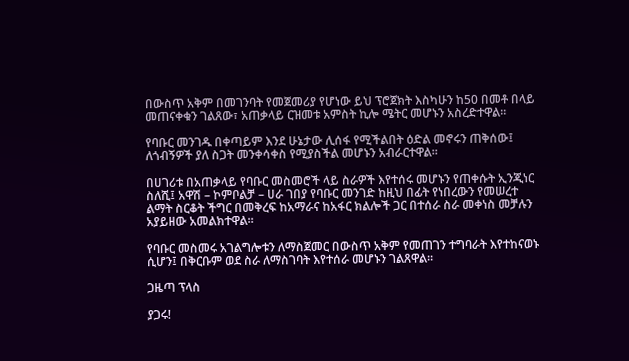በውስጥ አቅም በመገንባት የመጀመሪያ የሆነው ይህ ፕሮጀክት እስካሁን ከ50 በመቶ በላይ መጠናቀቁን ገልጸው፣ አጠቃላይ ርዝመቱ አምስት ኪሎ ሜትር መሆኑን አስረድተዋል።

የባቡር መንገዱ በቀጣይም እንደ ሁኔታው ሊሰፋ የሚችልበት ዕድል መኖሩን ጠቅሰው፤ ለጎብኝዎች ያለ ስጋት መንቀሳቀስ የሚያስችል መሆኑን አብራርተዋል።

በሀገሪቱ በአጠቃላይ የባቡር መስመሮች ላይ ስራዎች እየተሰሩ መሆኑን የጠቀሱት ኢንጂነር ስለሺ፤ አዋሽ – ኮምቦልቻ – ሀራ ገበያ የባቡር መንገድ ከዚህ በፊት የነበረውን የመሠረተ ልማት ስርቆት ችግር በመቅረፍ ከአማራና ከአፋር ክልሎች ጋር በተሰራ ስራ መቀነስ መቻሉን አያይዘው አመልክተዋል።

የባቡር መስመሩ አገልግሎቱን ለማስጀመር በውስጥ አቅም የመጠገን ተግባራት እየተከናወኑ ሲሆን፤ በቅርቡም ወደ ስራ ለማስገባት እየተሰራ መሆኑን ገልጸዋል።

ጋዜጣ ፕላስ

ያጋሩ!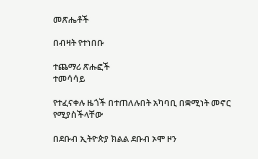መጽሔቶች

በብዛት የተነበቡ

ተጨማሪ ጽሑፎች
ተመሳሳይ

የተፈናቀሉ ዜጎች በተጠለሉበት አካባቢ በቋሚነት መኖር የሚያስችላቸው

በደቡብ ኢትዮጵያ ክልል ደቡብ ኦሞ ዞን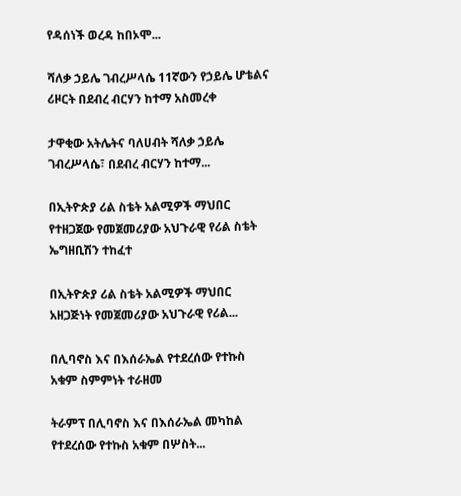የዳሰነች ወረዳ ከበኦሞ...

ሻለቃ ኃይሌ ገብረሥላሴ 11ኛውን የኃይሌ ሆቴልና ሪዞርት በደብረ ብርሃን ከተማ አስመረቀ

ታዋቂው አትሌትና ባለሀብት ሻለቃ ኃይሌ ገብረሥላሴ፣ በደብረ ብርሃን ከተማ...

በኢትዮጵያ ሪል ስቴት አልሚዎች ማህበር የተዘጋጀው የመጀመሪያው አህጉራዊ የሪል ስቴት ኤግዘቢሽን ተከፈተ

በኢትዮጵያ ሪል ስቴት አልሚዎች ማህበር አዘጋጅነት የመጀመሪያው አህጉራዊ የሪል...

በሊባኖስ እና በእሰራኤል የተደረሰው የተኩስ አቁም ስምምነት ተራዘመ

ትራምፕ በሊባኖስ እና በእሰራኤል መካከል የተደረሰው የተኩስ አቁም በሦስት...